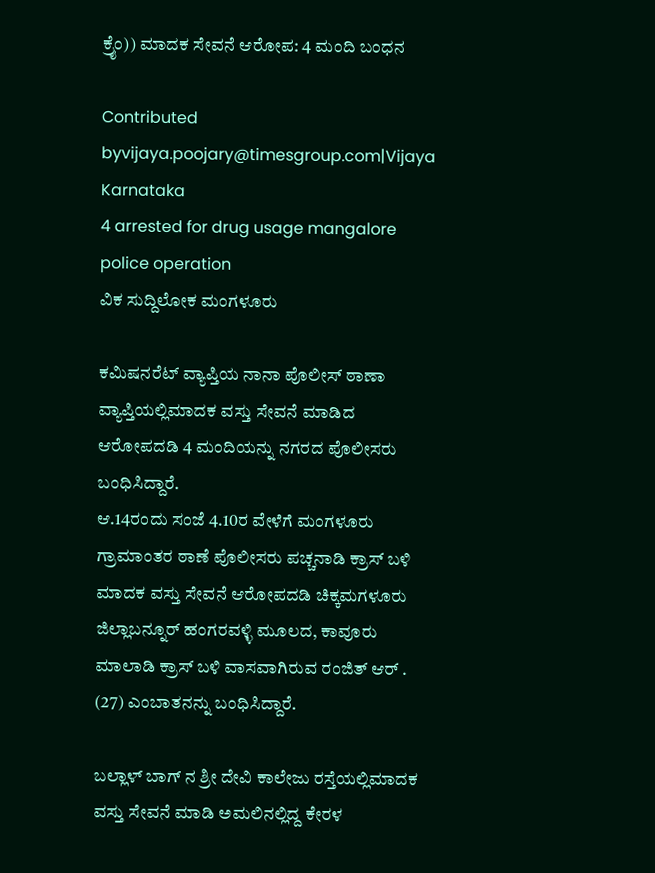ಕ್ರೈಂ)) ಮಾದಕ ಸೇವನೆ ಆರೋಪ: 4 ಮಂದಿ ಬಂಧನ

Contributed byvijaya.poojary@timesgroup.com|Vijaya Karnataka
4 arrested for drug usage mangalore police operation
ವಿಕ ಸುದ್ದಿಲೋಕ ಮಂಗಳೂರು

ಕಮಿಷನರೆಟ್ ವ್ಯಾಪ್ತಿಯ ನಾನಾ ಪೊಲೀಸ್ ಠಾಣಾ ವ್ಯಾಪ್ತಿಯಲ್ಲಿಮಾದಕ ವಸ್ತು ಸೇವನೆ ಮಾಡಿದ ಆರೋಪದಡಿ 4 ಮಂದಿಯನ್ನು ನಗರದ ಪೊಲೀಸರು ಬಂಧಿಸಿದ್ದಾರೆ.
ಆ.14ರಂದು ಸಂಜೆ 4.10ರ ವೇಳೆಗೆ ಮಂಗಳೂರು ಗ್ರಾಮಾಂತರ ಠಾಣೆ ಪೊಲೀಸರು ಪಚ್ಚನಾಡಿ ಕ್ರಾಸ್ ಬಳಿ ಮಾದಕ ವಸ್ತು ಸೇವನೆ ಆರೋಪದಡಿ ಚಿಕ್ಕಮಗಳೂರು ಜಿಲ್ಲಾಬನ್ನೂರ್ ಹಂಗರವಳ್ಳಿ ಮೂಲದ, ಕಾವೂರು ಮಾಲಾಡಿ ಕ್ರಾಸ್ ಬಳಿ ವಾಸವಾಗಿರುವ ರಂಜಿತ್ ಆರ್ . (27) ಎಂಬಾತನನ್ನು ಬಂಧಿಸಿದ್ದಾರೆ.

ಬಲ್ಲಾಳ್ ಬಾಗ್ ನ ಶ್ರೀ ದೇವಿ ಕಾಲೇಜು ರಸ್ತೆಯಲ್ಲಿಮಾದಕ ವಸ್ತು ಸೇವನೆ ಮಾಡಿ ಅಮಲಿನಲ್ಲಿದ್ದ ಕೇರಳ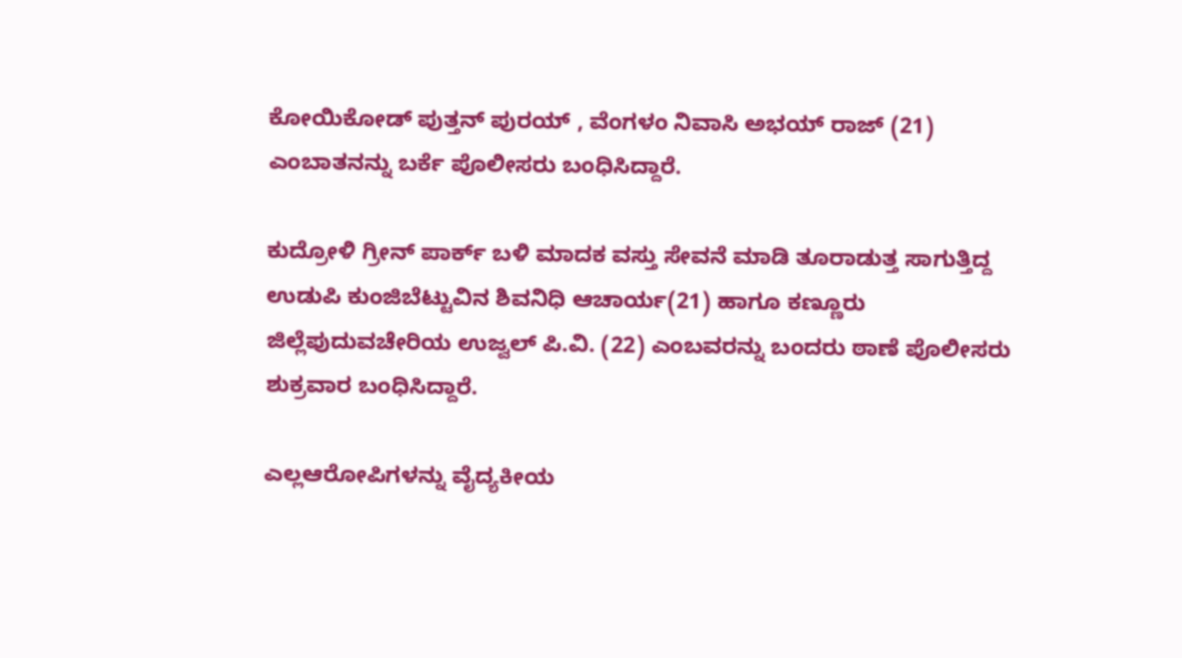ಕೋಯಿಕೋಡ್ ಪುತ್ತನ್ ಪುರಯ್ , ವೆಂಗಳಂ ನಿವಾಸಿ ಅಭಯ್ ರಾಜ್ (21) ಎಂಬಾತನನ್ನು ಬರ್ಕೆ ಪೊಲೀಸರು ಬಂಧಿಸಿದ್ದಾರೆ.

ಕುದ್ರೋಳಿ ಗ್ರೀನ್ ಪಾರ್ಕ್ ಬಳಿ ಮಾದಕ ವಸ್ತು ಸೇವನೆ ಮಾಡಿ ತೂರಾಡುತ್ತ ಸಾಗುತ್ತಿದ್ದ ಉಡುಪಿ ಕುಂಜಿಬೆಟ್ಟುವಿನ ಶಿವನಿಧಿ ಆಚಾರ್ಯ(21) ಹಾಗೂ ಕಣ್ಣೂರು ಜಿಲ್ಲೆಪುದುವಚೇರಿಯ ಉಜ್ವಲ್ ಪಿ.ವಿ. (22) ಎಂಬವರನ್ನು ಬಂದರು ಠಾಣೆ ಪೊಲೀಸರು ಶುಕ್ರವಾರ ಬಂಧಿಸಿದ್ದಾರೆ.

ಎಲ್ಲಆರೋಪಿಗಳನ್ನು ವೈದ್ಯಕೀಯ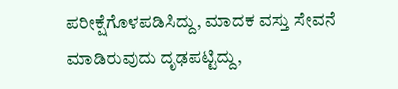ಪರೀಕ್ಷೆಗೊಳಪಡಿಸಿದ್ದು, ಮಾದಕ ವಸ್ತು ಸೇವನೆ ಮಾಡಿರುವುದು ದೃಢಪಟ್ಟಿದ್ದು,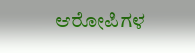ಆರೋಪಿಗಳ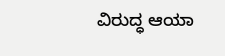ವಿರುದ್ಧ ಆಯಾ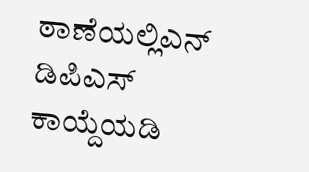ಠಾಣೆಯಲ್ಲಿಎನ್ ಡಿಪಿಎಸ್ ಕಾಯ್ದೆಯಡಿ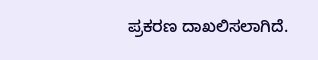ಪ್ರಕರಣ ದಾಖಲಿಸಲಾಗಿದೆ.